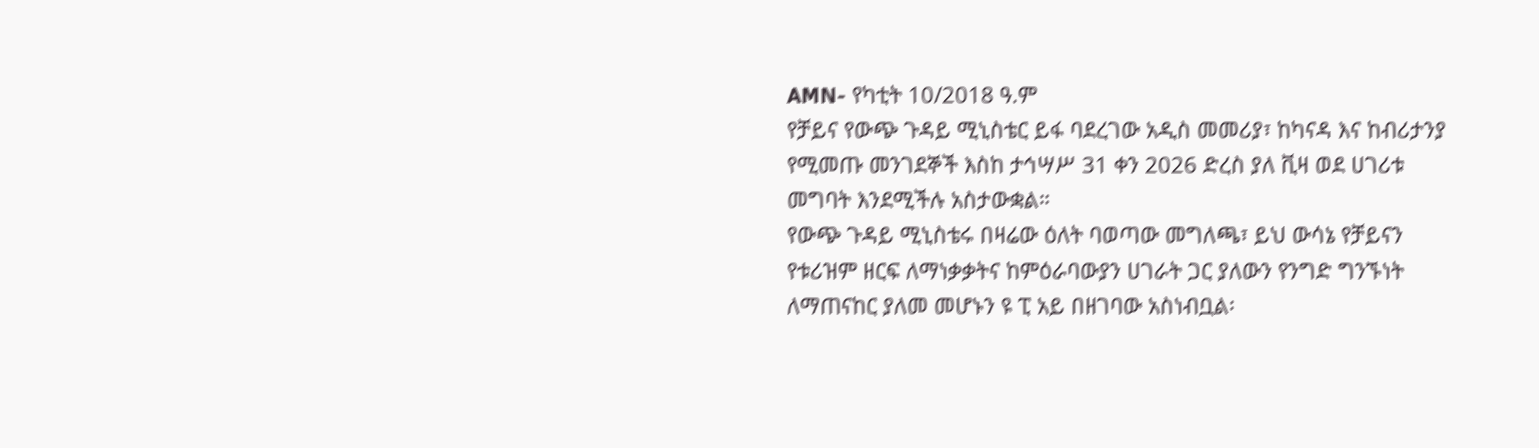AMN- የካቲት 10/2018 ዓ.ም
የቻይና የውጭ ጉዳይ ሚኒስቴር ይፋ ባደረገው አዲስ መመሪያ፣ ከካናዳ እና ከብሪታንያ የሚመጡ መንገደኞች እስከ ታኅሣሥ 31 ቀን 2026 ድረስ ያለ ቪዛ ወደ ሀገሪቱ መግባት እንደሚችሉ አስታውቋል።
የውጭ ጉዳይ ሚኒስቴሩ በዛሬው ዕለት ባወጣው መግለጫ፣ ይህ ውሳኔ የቻይናን የቱሪዝም ዘርፍ ለማነቃቃትና ከምዕራባውያን ሀገራት ጋር ያለውን የንግድ ግንኙነት ለማጠናከር ያለመ መሆኑን ዩ ፒ አይ በዘገባው አስነብቧል፡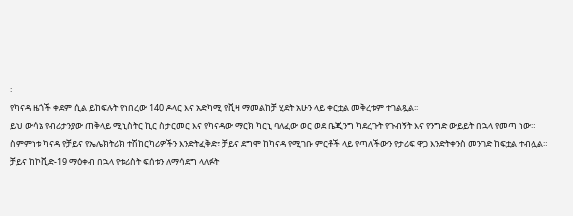፡
የካናዳ ዜጎች ቀደም ሲል ይከፍሉት የነበረው 140 ዶላር እና አድካሚ የቪዛ ማመልከቻ ሂደት አሁን ላይ ቀርቷል መቅረቱም ተገልጿል፡፡
ይህ ውሳኔ የብሪታንያው ጠቅላይ ሚኒስትር ኪር ስታርመር እና የካናዳው ማርክ ካርኒ ባለፈው ወር ወደ ቤጂንግ ካደረጉት የጉብኝት እና የንግድ ውይይት በኋላ የመጣ ነው።
ስምምነቱ ካናዳ የቻይና የኤሌክትሪክ ተሽከርካሪዎችን እንድትፈቅድ፣ ቻይና ደግሞ ከካናዳ የሚገቡ ምርቶች ላይ የጣለችውን የታሪፍ ዋጋ እንድትቀንስ መንገድ ከፍቷል ተብሏል።
ቻይና ከኮቪድ-19 ማዕቀብ በኋላ የቱሪስት ፍሰቱን ለማሳደግ ላለፉት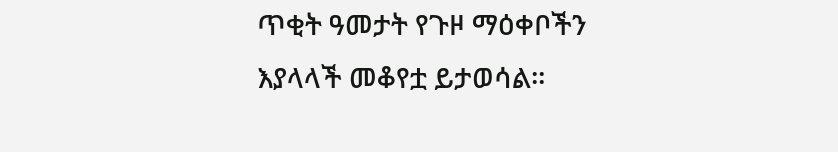ጥቂት ዓመታት የጉዞ ማዕቀቦችን እያላላች መቆየቷ ይታወሳል።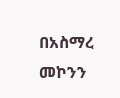በአስማረ መኮንን